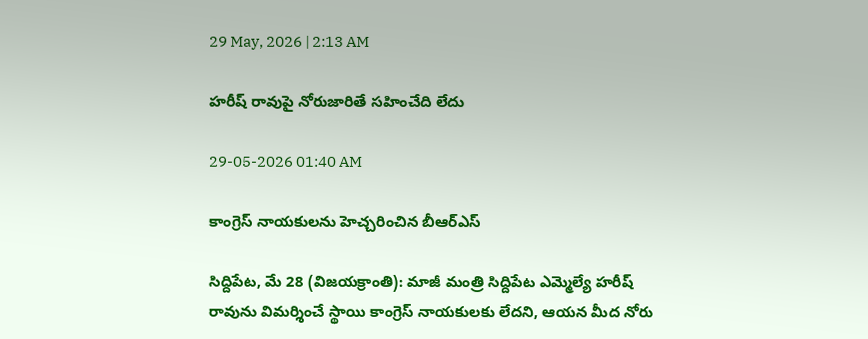29 May, 2026 | 2:13 AM

హరీష్ రావుపై నోరుజారితే సహించేది లేదు

29-05-2026 01:40 AM

కాంగ్రెస్ నాయకులను హెచ్చరించిన బీఆర్‌ఎస్

సిద్దిపేట, మే 28 (విజయక్రాంతి): మాజీ మంత్రి సిద్దిపేట ఎమ్మెల్యే హరీష్ రావును విమర్శించే స్థాయి కాంగ్రెస్ నాయకులకు లేదని, ఆయన మీద నోరు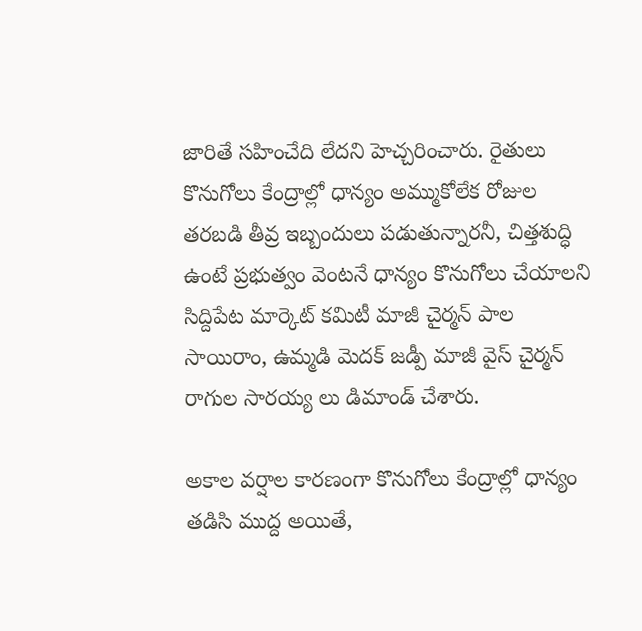జారితే సహించేది లేదని హెచ్చరించారు. రైతులు కొనుగోలు కేంద్రాల్లో ధాన్యం అమ్ముకోలేక రోజుల తరబడి తీవ్ర ఇబ్బందులు పడుతున్నారనీ, చిత్తశుద్ధి ఉంటే ప్రభుత్వం వెంటనే ధాన్యం కొనుగోలు చేయాలని సిద్దిపేట మార్కెట్ కమిటీ మాజీ చైర్మన్ పాల సాయిరాం, ఉమ్మడి మెదక్ జడ్పీ మాజీ వైస్ చైర్మన్ రాగుల సారయ్య లు డిమాండ్ చేశారు.

అకాల వర్షాల కారణంగా కొనుగోలు కేంద్రాల్లో ధాన్యం తడిసి ముద్ద అయితే,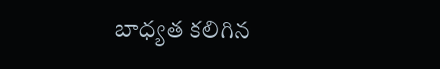బాధ్యత కలిగిన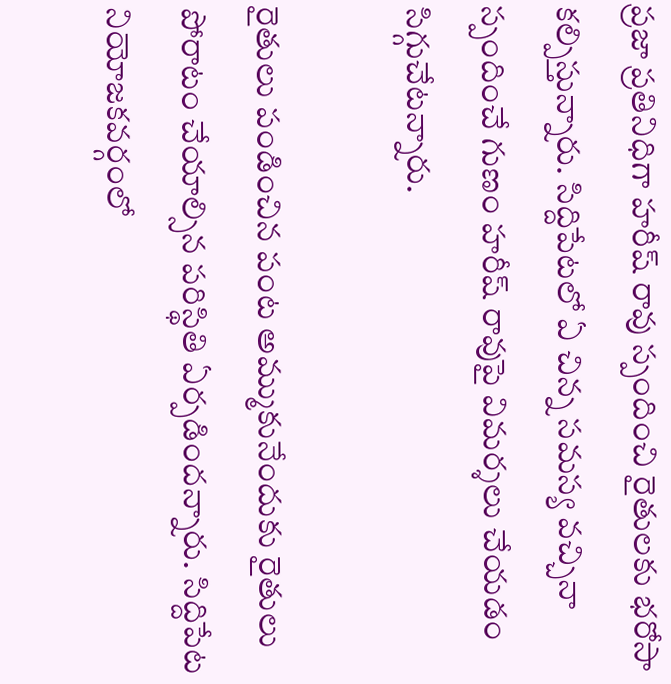ప్రజా ప్రతినిధిగా హరీష్ రావు స్పందించి రైతులకు భరోసా కల్పిస్తున్నారు. సిద్దిపేటలో ఏ చిన్న సమస్య వచ్చినా స్పందించే గుణం హరీష్ రావుపై విమర్శలు చేయడం సిగ్గుచేటన్నారు.

రైతులు పండించిన పంట అమ్ముకునేందుకు రైతులు పోరాటం చేయాల్సిన పరిస్థితి ఏర్పడిందన్నారు. సిద్దిపేట నియోజకవర్గంలో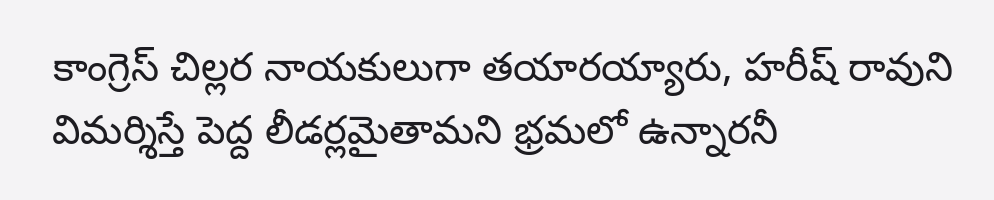కాంగ్రెస్ చిల్లర నాయకులుగా తయారయ్యారు, హరీష్ రావుని విమర్శిస్తే పెద్ద లీడర్లమైతామని భ్రమలో ఉన్నారనీ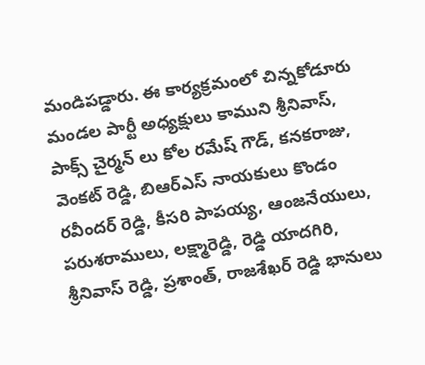మండిపడ్డారు. ఈ కార్యక్రమంలో చిన్నకోడూరు మండల పార్టీ అధ్యక్షులు కాముని శ్రీనివాస్, పాక్స్ చైర్మన్ లు కోల రమేష్ గౌడ్, కనకరాజు, వెంకట్ రెడ్డి, బిఆర్‌ఎస్ నాయకులు కొండం రవీందర్ రెడ్డి, కీసరి పాపయ్య, ఆంజనేయులు, పరుశరాములు, లక్ష్మారెడ్డి, రెడ్డి యాదగిరి, శ్రీనివాస్ రెడ్డి, ప్రశాంత్, రాజశేఖర్ రెడ్డి భానులు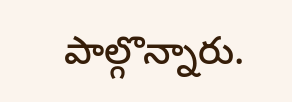పాల్గొన్నారు.